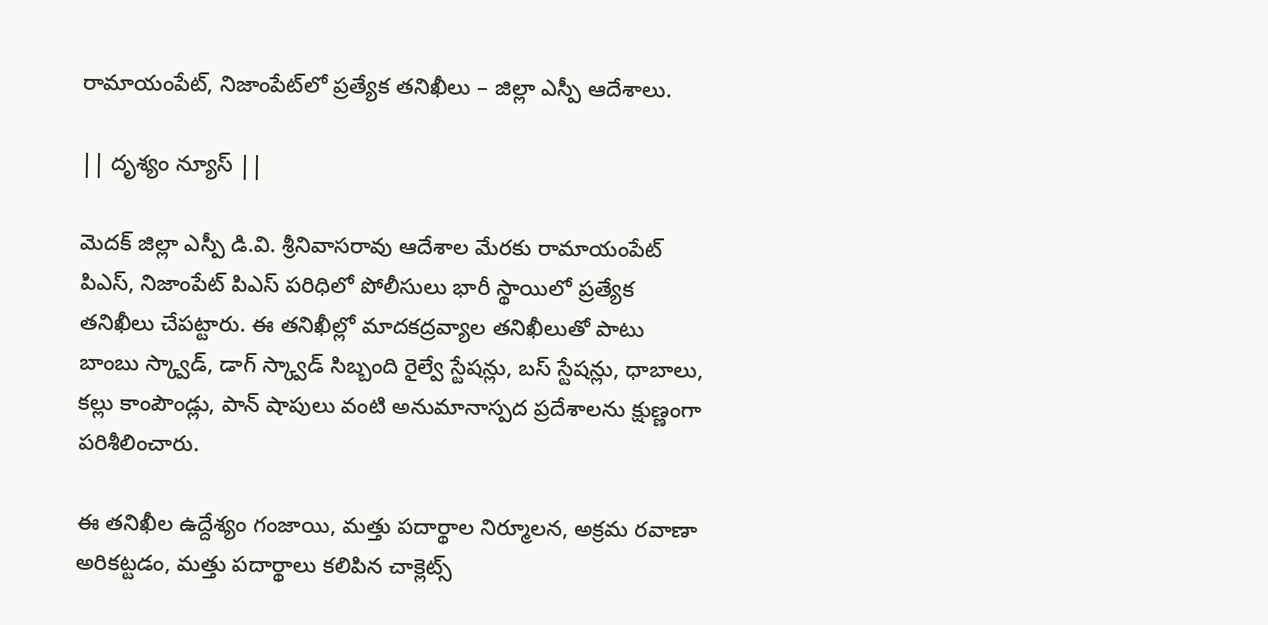రామాయంపేట్, నిజాంపేట్‌లో ప్రత్యేక తనిఖీలు – జిల్లా ఎస్పీ ఆదేశాలు.

|| దృశ్యం న్యూస్ ||

మెదక్ జిల్లా ఎస్పీ డి.వి. శ్రీనివాసరావు ఆదేశాల మేరకు రామాయంపేట్ పిఎస్, నిజాంపేట్ పిఎస్ పరిధిలో పోలీసులు భారీ స్థాయిలో ప్రత్యేక తనిఖీలు చేపట్టారు. ఈ తనిఖీల్లో మాదకద్రవ్యాల తనిఖీలుతో పాటు బాంబు స్క్వాడ్, డాగ్ స్క్వాడ్ సిబ్బంది రైల్వే స్టేషన్లు, బస్ స్టేషన్లు, ధాబాలు, కల్లు కాంపౌండ్లు, పాన్ షాపులు వంటి అనుమానాస్పద ప్రదేశాలను క్షుణ్ణంగా పరిశీలించారు.

ఈ తనిఖీల ఉద్దేశ్యం గంజాయి, మత్తు పదార్థాల నిర్మూలన, అక్రమ రవాణా అరికట్టడం, మత్తు పదార్థాలు కలిపిన చాక్లెట్స్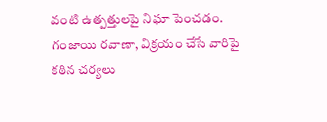వంటి ఉత్పత్తులపై నిఘా పెంచడం. గంజాయి రవాణా, విక్రయం చేసే వారిపై కఠిన చర్యలు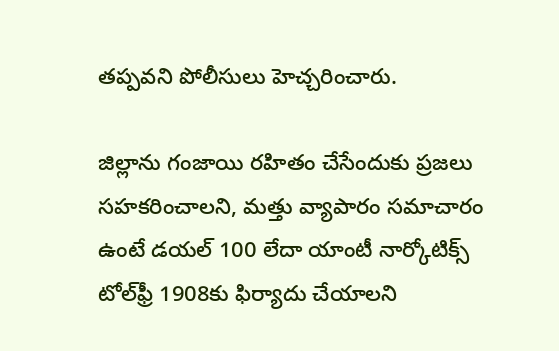తప్పవని పోలీసులు హెచ్చరించారు.

జిల్లాను గంజాయి రహితం చేసేందుకు ప్రజలు సహకరించాలని, మత్తు వ్యాపారం సమాచారం ఉంటే డయల్ 100 లేదా యాంటీ నార్కోటిక్స్ టోల్‌ఫ్రీ 1908కు ఫిర్యాదు చేయాలని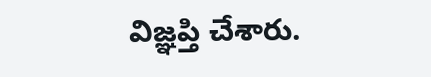విజ్ఞప్తి చేశారు.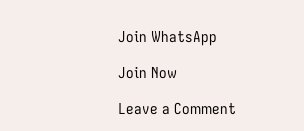Join WhatsApp

Join Now

Leave a Comment